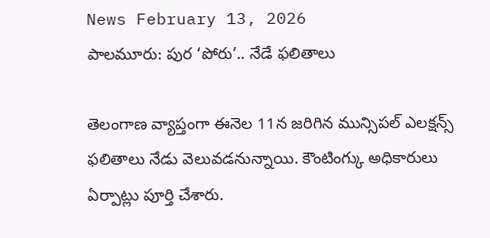News February 13, 2026
పాలమూరు: పుర ‘పోరు’.. నేడే ఫలితాలు

తెలంగాణ వ్యాప్తంగా ఈనెల 11న జరిగిన మున్సిపల్ ఎలక్షన్స్ ఫలితాలు నేడు వెలువడనున్నాయి. కౌంటింగ్కు అధికారులు ఏర్పాట్లు పూర్తి చేశారు.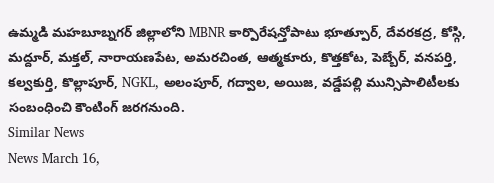ఉమ్మడి మహబూబ్నగర్ జిల్లాలోని MBNR కార్పొరేషన్తోపాటు భూత్పూర్, దేవరకద్ర, కోస్గి, మద్దూర్, మక్తల్, నారాయణపేట, అమరచింత, ఆత్మకూరు, కొత్తకోట, పెబ్బేర్, వనపర్తి, కల్వకుర్తి, కొల్లాపూర్, NGKL, అలంపూర్, గద్వాల, అయిజ, వడ్డేపల్లి మున్సిపాలిటీలకు సంబంధించి కౌంటింగ్ జరగనుంది.
Similar News
News March 16,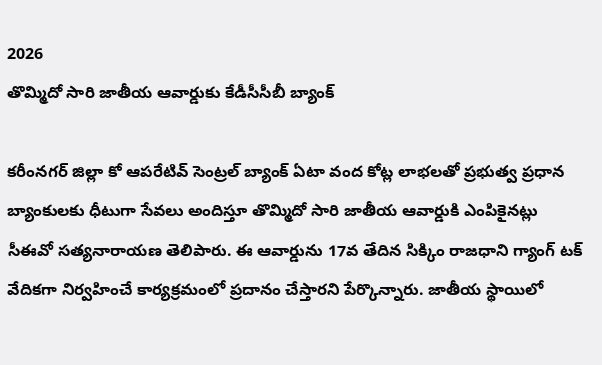2026
తొమ్మిదో సారి జాతీయ ఆవార్డుకు కేడీసీసీబీ బ్యాంక్

కరీంనగర్ జిల్లా కో ఆపరేటివ్ సెంట్రల్ బ్యాంక్ ఏటా వంద కోట్ల లాభలతో ప్రభుత్వ ప్రధాన బ్యాంకులకు ధీటుగా సేవలు అందిస్తూ తొమ్మిదో సారి జాతీయ ఆవార్డుకి ఎంపికైనట్లు సీఈవో సత్యనారాయణ తెలిపారు. ఈ ఆవార్డును 17వ తేదిన సిక్కిం రాజధాని గ్యాంగ్ టక్ వేదికగా నిర్వహించే కార్యక్రమంలో ప్రదానం చేస్తారని పేర్కొన్నారు. జాతీయ స్థాయిలో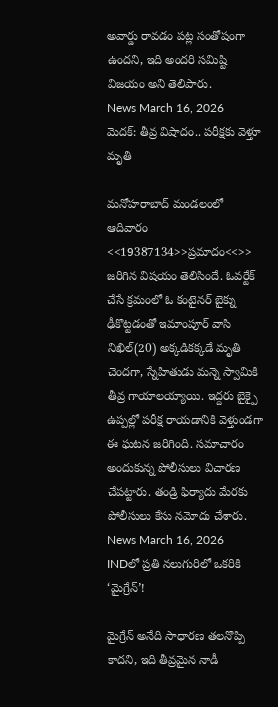అవార్డు రావడం పట్ల సంతోషంగా ఉందని, ఇది అందరి సమిష్టి విజయం అని తెలిపారు.
News March 16, 2026
మెదక్: తీవ్ర విషాదం.. పరీక్షకు వెళ్తూ మృతి

మనోహరాబాద్ మండలంలో ఆదివారం <<19387134>>ప్రమాదం<<>> జరిగిన విషయం తెలిసిందే. ఓవర్టేక్ చేసే క్రమంలో ఓ కంటైనర్ బైక్ను ఢీకొట్టడంతో ఇమాంపూర్ వాసి నిఖిల్(20) అక్కడికక్కడే మృతి చెందగా, స్నేహితుడు మన్నె స్వామికి తీవ్ర గాయాలయ్యాయి. ఇద్దరు బైక్పై ఉప్పల్లో పరీక్ష రాయడానికి వెళ్తుండగా ఈ ఘటన జరిగింది. సమాచారం అందుకున్న పోలీసులు విచారణ చేపట్టారు. తండ్రి ఫిర్యాదు మేరకు పోలీసులు కేసు నమోదు చేశారు.
News March 16, 2026
INDలో ప్రతి నలుగురిలో ఒకరికి ‘మైగ్రేన్’!

మైగ్రేన్ అనేది సాధారణ తలనొప్పి కాదని, ఇది తీవ్రమైన నాడీ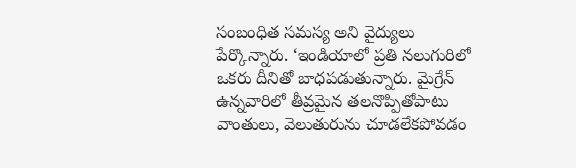సంబంధిత సమస్య అని వైద్యులు పేర్కొన్నారు. ‘ఇండియాలో ప్రతి నలుగురిలో ఒకరు దీనితో బాధపడుతున్నారు. మైగ్రేన్ ఉన్నవారిలో తీవ్రమైన తలనొప్పితోపాటు వాంతులు, వెలుతురును చూడలేకపోవడం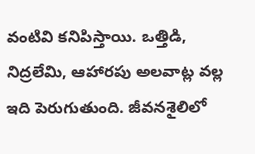వంటివి కనిపిస్తాయి. ఒత్తిడి, నిద్రలేమి, ఆహారపు అలవాట్ల వల్ల ఇది పెరుగుతుంది. జీవనశైలిలో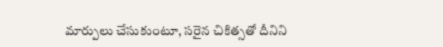మార్పులు చేసుకుంటూ, సరైన చికిత్సతో దీనిని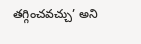తగ్గించవచ్చు’ అని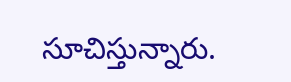సూచిస్తున్నారు.